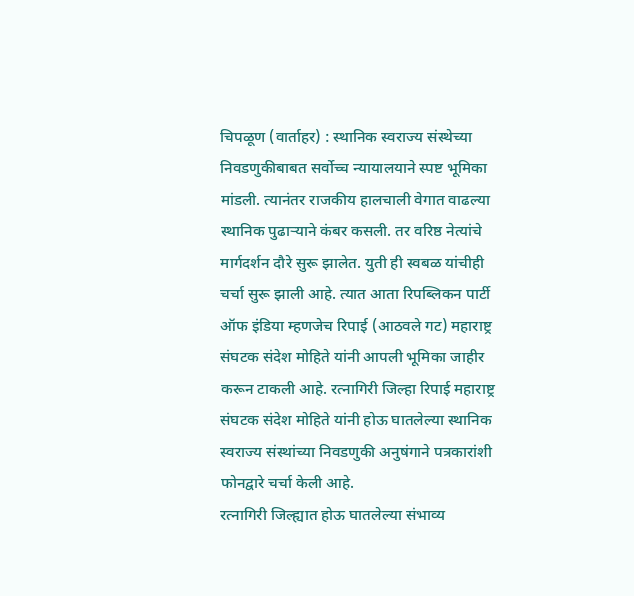चिपळूण (वार्ताहर) : स्थानिक स्वराज्य संस्थेच्या निवडणुकीबाबत सर्वोच्च न्यायालयाने स्पष्ट भूमिका मांडली. त्यानंतर राजकीय हालचाली वेगात वाढल्या स्थानिक पुढाऱ्याने कंबर कसली. तर वरिष्ठ नेत्यांचे मार्गदर्शन दौरे सुरू झालेत. युती ही स्वबळ यांचीही चर्चा सुरू झाली आहे. त्यात आता रिपब्लिकन पार्टी ऑफ इंडिया म्हणजेच रिपाई (आठवले गट) महाराष्ट्र संघटक संदेश मोहिते यांनी आपली भूमिका जाहीर करून टाकली आहे. रत्नागिरी जिल्हा रिपाई महाराष्ट्र संघटक संदेश मोहिते यांनी होऊ घातलेल्या स्थानिक स्वराज्य संस्थांच्या निवडणुकी अनुषंगाने पत्रकारांशी फोनद्वारे चर्चा केली आहे.
रत्नागिरी जिल्ह्यात होऊ घातलेल्या संभाव्य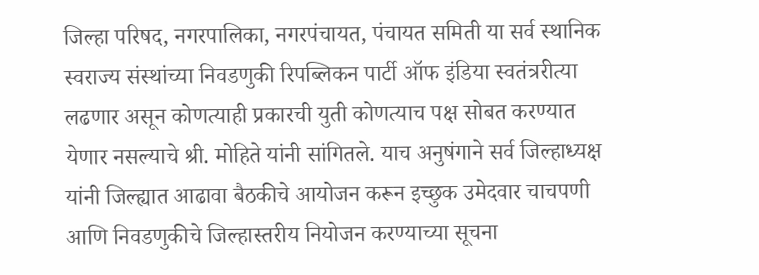जिल्हा परिषद, नगरपालिका, नगरपंचायत, पंचायत समिती या सर्व स्थानिक स्वराज्य संस्थांच्या निवडणुकी रिपब्लिकन पार्टी ऑफ इंडिया स्वतंत्ररीत्या लढणार असून कोणत्याही प्रकारची युती कोणत्याच पक्ष सोबत करण्यात येणार नसल्याचे श्री. मोहिते यांनी सांगितले. याच अनुषंगाने सर्व जिल्हाध्यक्ष यांनी जिल्ह्यात आढावा बैठकीचे आयोजन करून इच्छुक उमेदवार चाचपणी आणि निवडणुकीचे जिल्हास्तरीय नियोजन करण्याच्या सूचना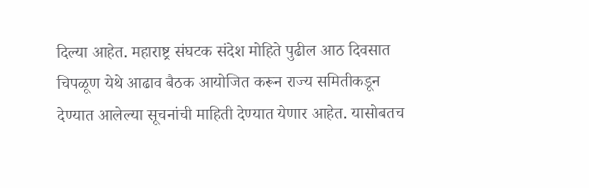दिल्या आहेत. महाराष्ट्र संघटक संदेश मोहिते पुढील आठ दिवसात चिपळूण येथे आढाव बैठक आयोजित करून राज्य समितीकडून देण्यात आलेल्या सूचनांची माहिती देण्यात येणार आहेत. यासोबतच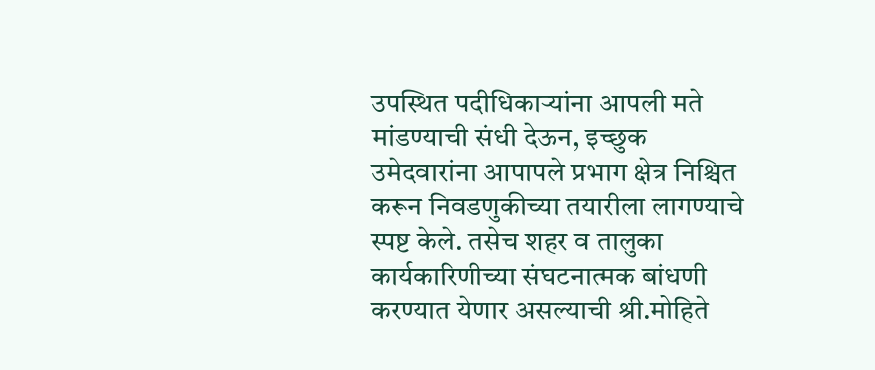उपस्थित पदीधिकाऱ्यांना आपली मते मांडण्याची संधी देऊन, इच्छुक उमेदवारांना आपापले प्रभाग क्षेत्र निश्चित करून निवडणुकीच्या तयारीला लागण्याचे स्पष्ट केले. तसेच शहर व तालुका कार्यकारिणीच्या संघटनात्मक बांधणी करण्यात येणार असल्याची श्री.मोहिते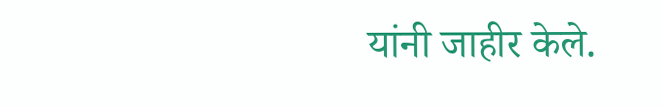यांनी जाहीर केले.